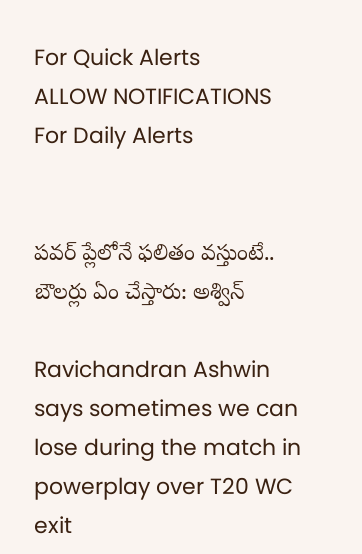For Quick Alerts
ALLOW NOTIFICATIONS
For Daily Alerts


పవర్ ప్లేలోనే ఫలితం వస్తుంటే.. బౌలర్లు ఏం చేస్తారు: అశ్విన్

Ravichandran Ashwin says sometimes we can lose during the match in powerplay over T20 WC exit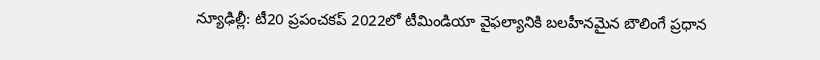న్యూఢిల్లీ: టీ20 ప్రపంచకప్ 2022లో టీమిండియా వైఫల్యానికి బలహీనమైన బౌలింగే ప్రధాన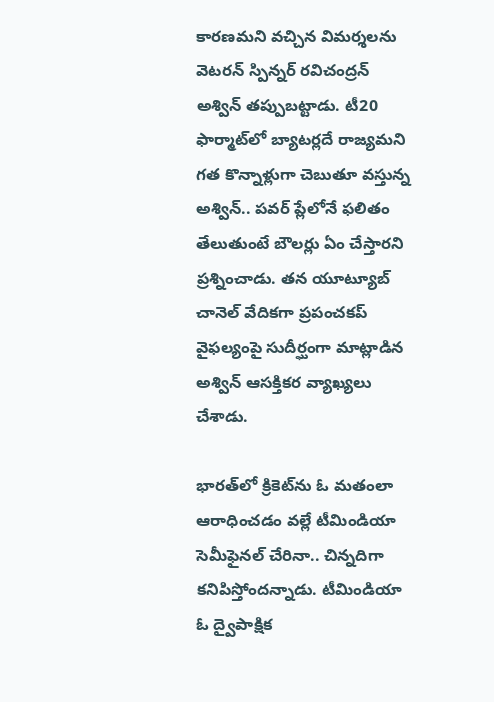కారణమని వచ్చిన విమర్శలను వెటరన్ స్పిన్నర్ రవిచంద్రన్ అశ్విన్ తప్పుబట్టాడు. టీ20 ఫార్మాట్‌లో బ్యాటర్లదే రాజ్యమని గత కొన్నాళ్లుగా చెబుతూ వస్తున్న అశ్విన్.. పవర్ ప్లేలోనే ఫలితం తేలుతుంటే బౌలర్లు ఏం చేస్తారని ప్రశ్నించాడు. తన యూట్యూబ్ చానెల్ వేదికగా ప్రపంచకప్ వైఫల్యంపై సుదీర్ఘంగా మాట్లాడిన అశ్విన్ ఆసక్తికర వ్యాఖ్యలు చేశాడు.

భారత్‌లో క్రికెట్‌ను ఓ మతంలా ఆరాధించడం వల్లే టీమిండియా సెమీఫైనల్ చేరినా.. చిన్నదిగా కనిపిస్తోందన్నాడు. టీమిండియా ఓ ద్వైపాక్షిక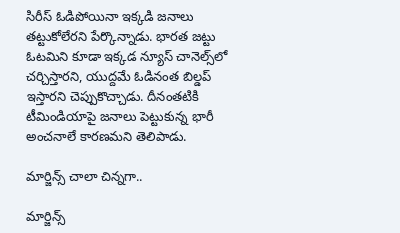సిరీస్ ఓడిపోయినా ఇక్కడి జనాలు తట్టుకోలేరని పేర్కొన్నాడు. భారత జట్టు ఓటమిని కూడా ఇక్కడ న్యూస్ చానెల్స్‌లో చర్చిస్తారని, యుద్దమే ఓడినంత బిల్డప్ ఇస్తారని చెప్పుకొచ్చాడు. దీనంతటికి టీమిండియాపై జనాలు పెట్టుకున్న భారీ అంచనాలే కారణమని తెలిపాడు.

మార్జిన్స్ చాలా చిన్నగా..

మార్జిన్స్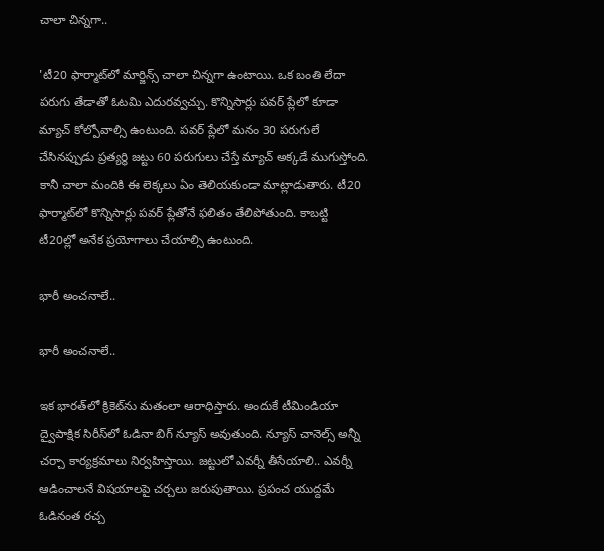చాలా చిన్నగా..

'టీ20 ఫార్మాట్‌లో మార్జిన్స్ చాలా చిన్నగా ఉంటాయి. ఒక బంతి లేదా పరుగు తేడాతో ఓటమి ఎదురవ్వచ్చు. కొన్నిసార్లు పవర్ ప్లేలో కూడా మ్యాచ్ కోల్పోవాల్సి ఉంటుంది. పవర్ ప్లేలో మనం 30 పరుగులే చేసినప్పుడు ప్రత్యర్థి జట్టు 60 పరుగులు చేస్తే మ్యాచ్ అక్కడే ముగుస్తోంది. కానీ చాలా మందికి ఈ లెక్కలు ఏం తెలియకుండా మాట్లాడుతారు. టీ20 ఫార్మాట్‌లో కొన్నిసార్లు పవర్ ప్లేతోనే ఫలితం తేలిపోతుంది. కాబట్టి టీ20ల్లో అనేక ప్రయోగాలు చేయాల్సి ఉంటుంది.

భారీ అంచనాలే..

భారీ అంచనాలే..

ఇక భారత్‌లో క్రికెట్‌ను మతంలా ఆరాధిస్తారు. అందుకే టీమిండియా ద్వైపాక్షిక సిరీస్‌లో ఓడినా బిగ్ న్యూస్ అవుతుంది. న్యూస్ చానెల్స్ అన్నీ చర్చా కార్యక్రమాలు నిర్వహిస్తాయి. జట్టులో ఎవర్నీ తీసేయాలి.. ఎవర్నీ ఆడించాలనే విషయాలపై చర్చలు జరుపుతాయి. ప్రపంచ యుద్దమే ఓడినంత రచ్చ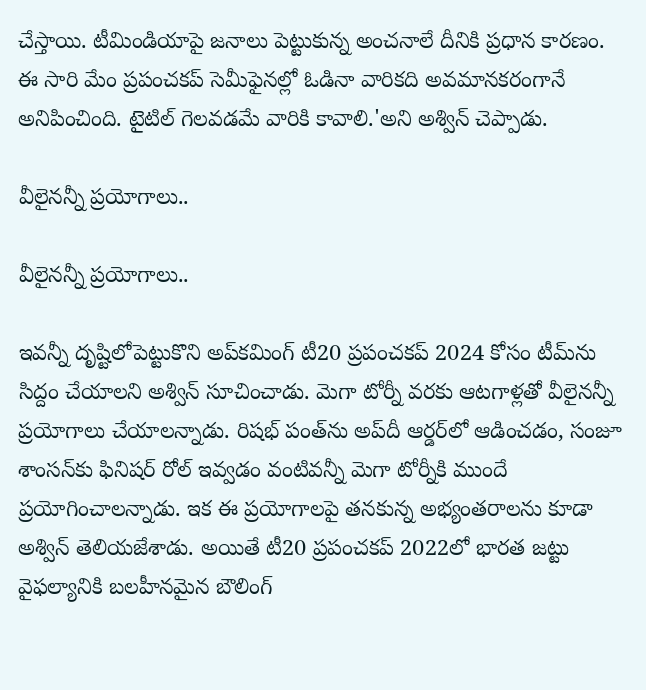చేస్తాయి. టీమిండియాపై జనాలు పెట్టుకున్న అంచనాలే దీనికి ప్రధాన కారణం. ఈ సారి మేం ప్రపంచకప్ సెమీఫైనల్లో ఓడినా వారికది అవమానకరంగానే అనిపించింది. టైటిల్ గెలవడమే వారికి కావాలి.'అని అశ్విన్ చెప్పాడు.

వీలైనన్నీ ప్రయోగాలు..

వీలైనన్నీ ప్రయోగాలు..

ఇవన్నీ దృష్టిలోపెట్టుకొని అప్‌కమింగ్ టీ20 ప్రపంచకప్ 2024 కోసం టీమ్‌ను సిద్దం చేయాలని అశ్విన్ సూచించాడు. మెగా టోర్నీ వరకు ఆటగాళ్లతో వీలైనన్నీ ప్రయోగాలు చేయాలన్నాడు. రిషభ్ పంత్‌ను అప్‌దీ ఆర్డర్‌లో ఆడించడం, సంజూ శాంసన్‌కు ఫినిషర్‌ రోల్ ఇవ్వడం వంటివన్నీ మెగా టోర్నీకి ముందే ప్రయోగించాలన్నాడు. ఇక ఈ ప్రయోగాలపై తనకున్న అభ్యంతరాలను కూడా అశ్విన్ తెలియజేశాడు. అయితే టీ20 ప్రపంచకప్ 2022లో భారత జట్టు వైఫల్యానికి బలహీనమైన బౌలింగ్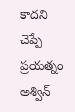కాదని చెప్పే ప్రయత్నం అశ్విన్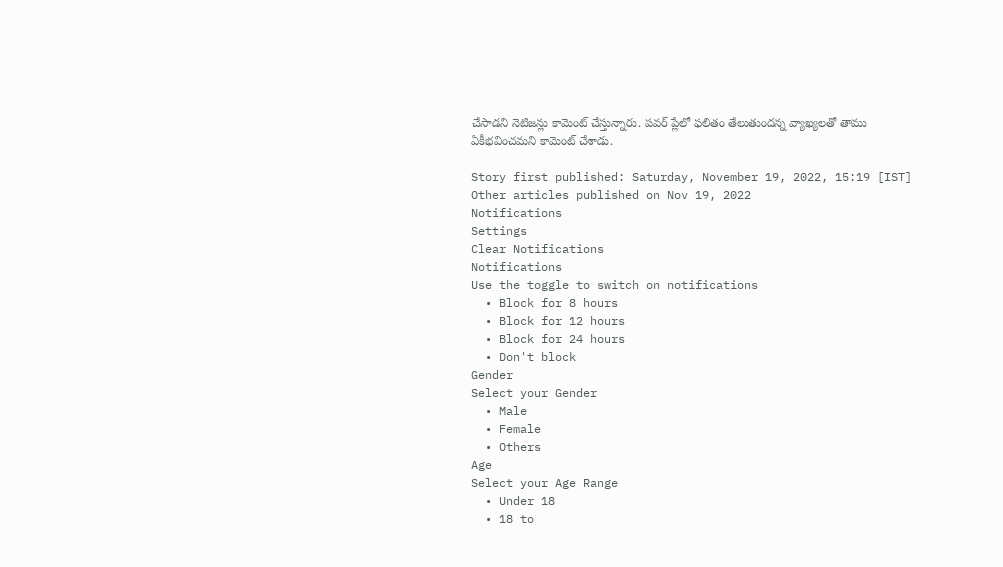చేసాడని నెటిజన్లు కామెంట్ చేస్తున్నారు. పవర్ ప్లేలో ఫలితం తేలుతుందన్న వ్యాఖ్యలతో తాము ఏకీభవించమని కామెంట్ చేశాడు.

Story first published: Saturday, November 19, 2022, 15:19 [IST]
Other articles published on Nov 19, 2022
Notifications
Settings
Clear Notifications
Notifications
Use the toggle to switch on notifications
  • Block for 8 hours
  • Block for 12 hours
  • Block for 24 hours
  • Don't block
Gender
Select your Gender
  • Male
  • Female
  • Others
Age
Select your Age Range
  • Under 18
  • 18 to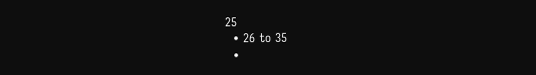25
  • 26 to 35
  •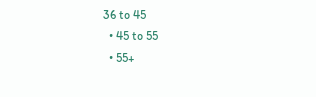36 to 45
  • 45 to 55
  • 55+